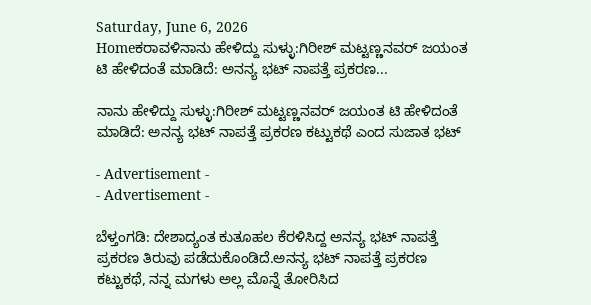Saturday, June 6, 2026
Homeಕರಾವಳಿನಾನು ಹೇಳಿದ್ದು ಸುಳ್ಳು:ಗಿರೀಶ್ ಮಟ್ಟಣ್ಣನವರ್ ಜಯಂತ ಟಿ ಹೇಳಿದಂತೆ ಮಾಡಿದೆ: ಅನನ್ಯ ಭಟ್ ನಾಪತ್ತೆ ಪ್ರಕರಣ...

ನಾನು ಹೇಳಿದ್ದು ಸುಳ್ಳು:ಗಿರೀಶ್ ಮಟ್ಟಣ್ಣನವರ್ ಜಯಂತ ಟಿ ಹೇಳಿದಂತೆ ಮಾಡಿದೆ: ಅನನ್ಯ ಭಟ್ ನಾಪತ್ತೆ ಪ್ರಕರಣ ಕಟ್ಟುಕಥೆ ಎಂದ ಸುಜಾತ ಭಟ್

- Advertisement -
- Advertisement -

ಬೆಳ್ತಂಗಡಿ: ದೇಶಾದ್ಯಂತ ಕುತೂಹಲ ಕೆರಳಿಸಿದ್ದ ಅನನ್ಯ ಭಟ್ ನಾಪತ್ತೆ ಪ್ರಕರಣ ತಿರುವು ಪಡೆದುಕೊಂಡಿದೆ.ಅನನ್ಯ ಭಟ್ ನಾಪತ್ತೆ ಪ್ರಕರಣ ಕಟ್ಟುಕಥೆ, ನನ್ನ ಮಗಳು ಅಲ್ಲ ಮೊನ್ನೆ ತೋರಿಸಿದ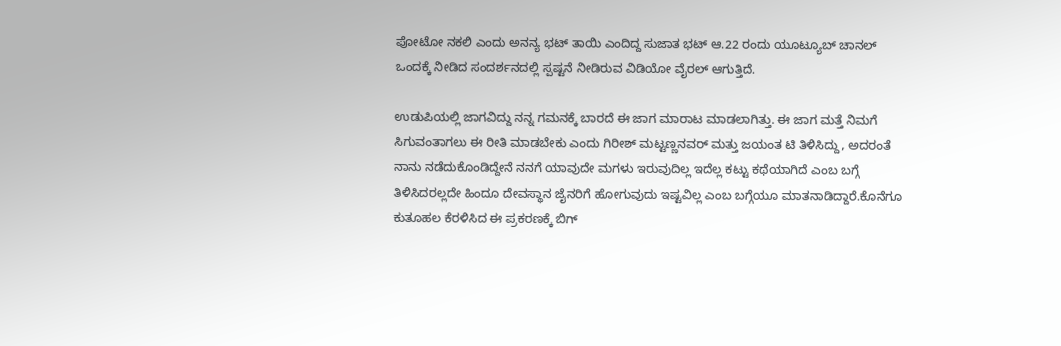ಪೋಟೋ ನಕಲಿ ಎಂದು ಅನನ್ಯ ಭಟ್ ತಾಯಿ ಎಂದಿದ್ದ ಸುಜಾತ ಭಟ್ ಆ.22 ರಂದು ಯೂಟ್ಯೂಬ್ ಚಾನಲ್ ಒಂದಕ್ಕೆ ನೀಡಿದ ಸಂದರ್ಶನದಲ್ಲಿ ಸ್ಪಷ್ಟನೆ ನೀಡಿರುವ ವಿಡಿಯೋ ವೈರಲ್ ಆಗುತ್ತಿದೆ.

ಉಡುಪಿಯಲ್ಲಿ ಜಾಗವಿದ್ದು ನನ್ನ ಗಮನಕ್ಕೆ ಬಾರದೆ ಈ ಜಾಗ ಮಾರಾಟ ಮಾಡಲಾಗಿತ್ತು. ಈ ಜಾಗ ಮತ್ತೆ ನಿಮಗೆ ಸಿಗುವಂತಾಗಲು ಈ ರೀತಿ ಮಾಡಬೇಕು ಎಂದು ಗಿರೀಶ್ ಮಟ್ಟಣ್ಣನವರ್ ಮತ್ತು ಜಯಂತ ಟಿ ತಿಳಿಸಿದ್ದು, ಅದರಂತೆ ನಾನು ನಡೆದುಕೊಂಡಿದ್ದೇನೆ ನನಗೆ ಯಾವುದೇ ಮಗಳು ಇರುವುದಿಲ್ಲ ಇದೆಲ್ಲ ಕಟ್ಟು ಕಥೆಯಾಗಿದೆ ಎಂಬ ಬಗ್ಗೆ ತಿಳಿಸಿದರಲ್ಲದೇ ಹಿಂದೂ ದೇವಸ್ಥಾನ ಜೈನರಿಗೆ ಹೋಗುವುದು ಇಷ್ಟವಿಲ್ಲ ಎಂಬ ಬಗ್ಗೆಯೂ ಮಾತನಾಡಿದ್ದಾರೆ.ಕೊನೆಗೂ ಕುತೂಹಲ ಕೆರಳಿಸಿದ ಈ ಪ್ರಕರಣಕ್ಕೆ ಬಿಗ್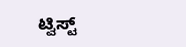ಟ್ವಿಸ್ಟ್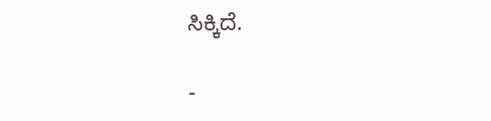ಸಿಕ್ಕಿದೆ.

-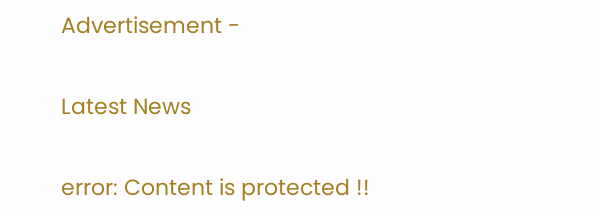Advertisement -

Latest News

error: Content is protected !!